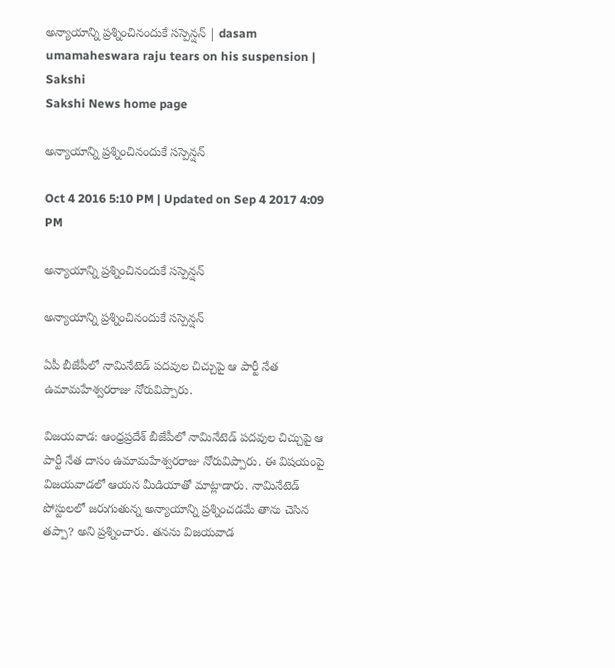అన్యాయాన్ని ప్రశ్నించినందుకే సస్పెన్షన్ | dasam umamaheswara raju tears on his suspension | Sakshi
Sakshi News home page

అన్యాయాన్ని ప్రశ్నించినందుకే సస్పెన్షన్

Oct 4 2016 5:10 PM | Updated on Sep 4 2017 4:09 PM

అన్యాయాన్ని ప్రశ్నించినందుకే సస్పెన్షన్

అన్యాయాన్ని ప్రశ్నించినందుకే సస్పెన్షన్

ఏపీ బీజేపీలో నామినేటెడ్ పదవుల చిచ్చుపై ఆ పార్టీ నేత ఉమామహేశ్వరరాజు నోరువిప్పారు.

విజయవాడ: ఆంధ్రప్రదేశ్ బీజేపీలో నామినేటెడ్ పదవుల చిచ్చుపై ఆ పార్టీ నేత దాసం ఉమామహేశ్వరరాజు నోరువిప్పారు. ఈ విషయంపై విజయవాడలో ఆయన మీడియాతో మాట్లాడారు. నామినేటెడ్ పోస్టులలో జరుగుతున్న అన్యాయాన్ని ప్రశ్నించడమే తాను చెసిన తప్పా? అని ప్రశ్నించారు. తనను విజయవాడ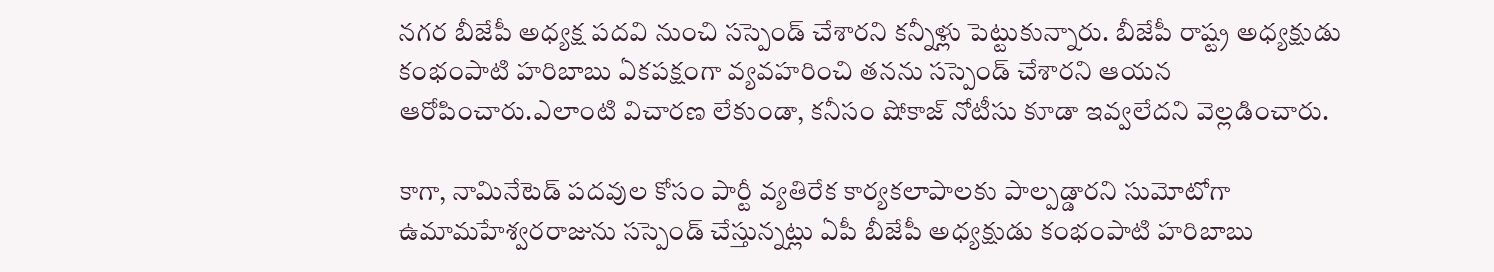నగర బీజేపీ అధ్యక్ష పదవి నుంచి సస్పెండ్ చేశారని కన్నీళ్లు పెట్టుకున్నారు. బీజేపీ రాష్ట్ర అధ్యక్షుడు కంభంపాటి హరిబాబు ఏకపక్షంగా వ్యవహరించి తనను సస్పెండ్ చేశారని ఆయన ఆరోపించారు.ఎలాంటి విచారణ లేకుండా, కనీసం షోకాజ్ నోటీసు కూడా ఇవ్వలేదని వెల్లడించారు.

కాగా, నామినేటెడ్ పదవుల కోసం పార్టీ వ్యతిరేక కార్యకలాపాలకు పాల్పడ్డారని సుమోటోగా ఉమామహేశ్వరరాజును సస్పెండ్ చేస్తున్నట్లు ఏపీ బీజేపీ అధ్యక్షుడు కంభంపాటి హరిబాబు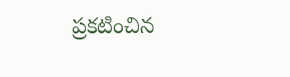ప్రకటించిన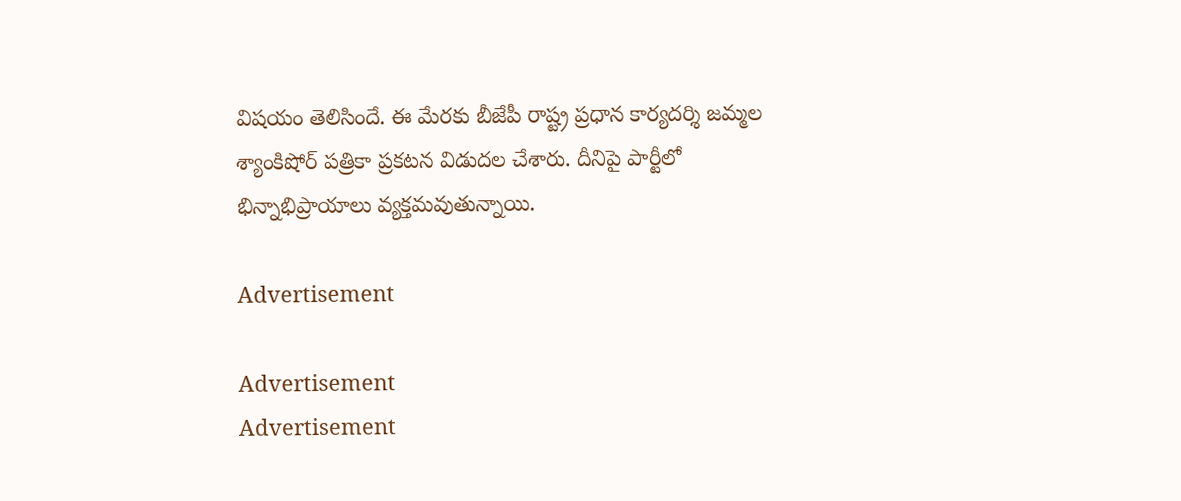విషయం తెలిసిందే. ఈ మేరకు బీజేపీ రాష్ట్ర ప్రధాన కార్యదర్శి జమ్మల శ్యాంకిషోర్ పత్రికా ప్రకటన విడుదల చేశారు. దీనిపై పార్టీలో భిన్నాభిప్రాయాలు వ్యక్తమవుతున్నాయి.

Advertisement

Advertisement
Advertisement